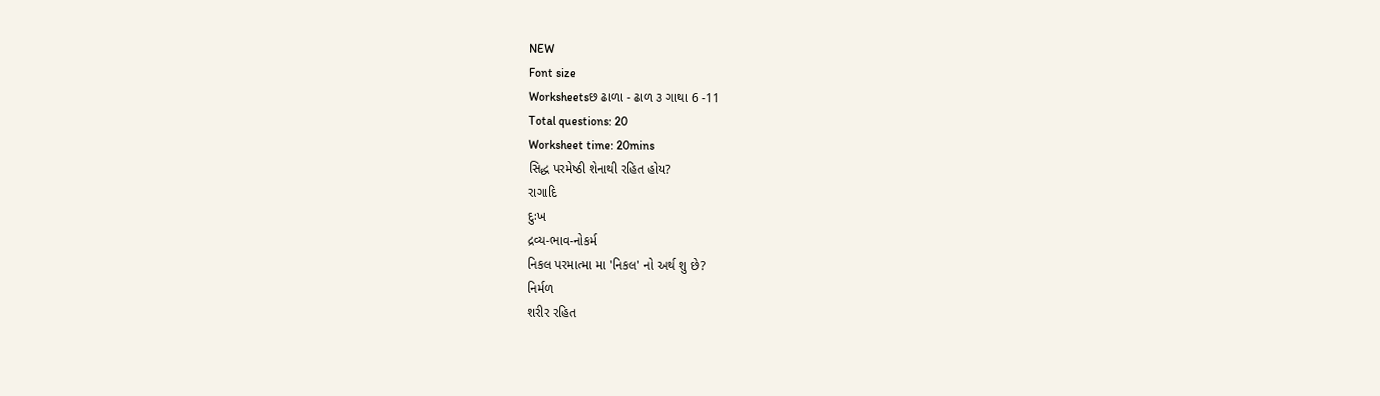NEW
Font size
Worksheetsછ ઢાળા - ઢાળ ૩ ગાથા 6 -11
Total questions: 20
Worksheet time: 20mins
સિદ્ધ પરમેષ્ઠી શેનાથી રહિત હોય?
રાગાદિ
દુઃખ
દ્રવ્ય-ભાવ-નોકર્મ
નિકલ પરમાત્મા મા 'નિકલ' નો અર્થ શુ છે?
નિર્મળ
શરીર રહિત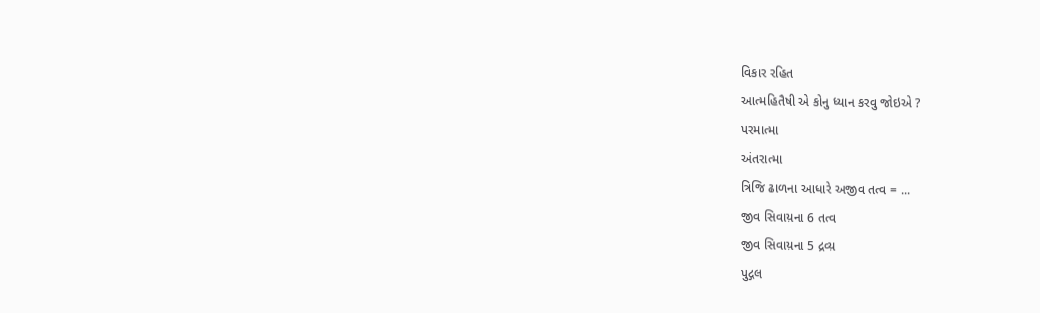વિકાર રહિત
આત્મહિતૈષી એ કોનુ ધ્યાન કરવુ જોઇએ ?
પરમાત્મા
અંતરાત્મા
ત્રિજિ ઢાળના આધારે અજીવ તત્વ = ...
જીવ સિવાય઼ના 6 તત્વ
જીવ સિવાય઼ના 5 દ્રવ્ય઼
પુદ્ગલ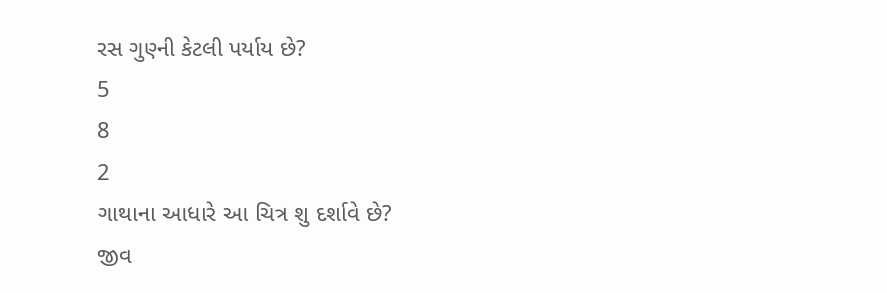રસ ગુણ્ની કેટલી પર્યાય છે?
5
8
2
ગાથાના આધારે આ ચિત્ર શુ દર્શાવે છે?
જીવ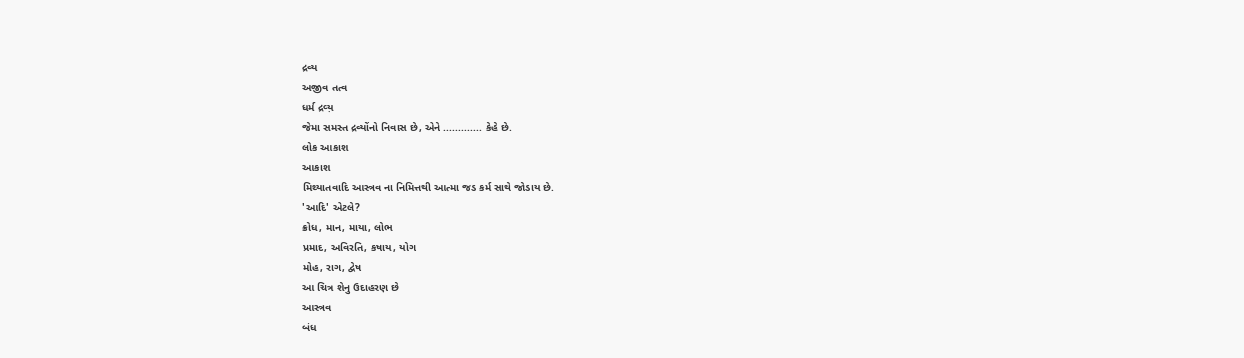દ્રવ્ય
અજીવ તત્વ
ધર્મ દ્રવ્ય઼
જેમા સમસ્ત દ્રવ્યોંનો નિવાસ છે, એને ............. કેહે છે.
લોક આકાશ
આકાશ
મિથ્યાતવાદિ આસ્ત્રવ ના નિમિત્તથી આત્મા જડ કર્મ સાથે જોડાય છે.
'આદિ' એટલે?
ક્રોધ, માન, માયા, લોભ
પ્રમાદ, અવિરતિ, કષાય, યોગ
મોહ, રાગ, દ્વેષ
આ ચિત્ર શેનુ ઉદાહરણ છે
આસ્ત્રવ
બંધ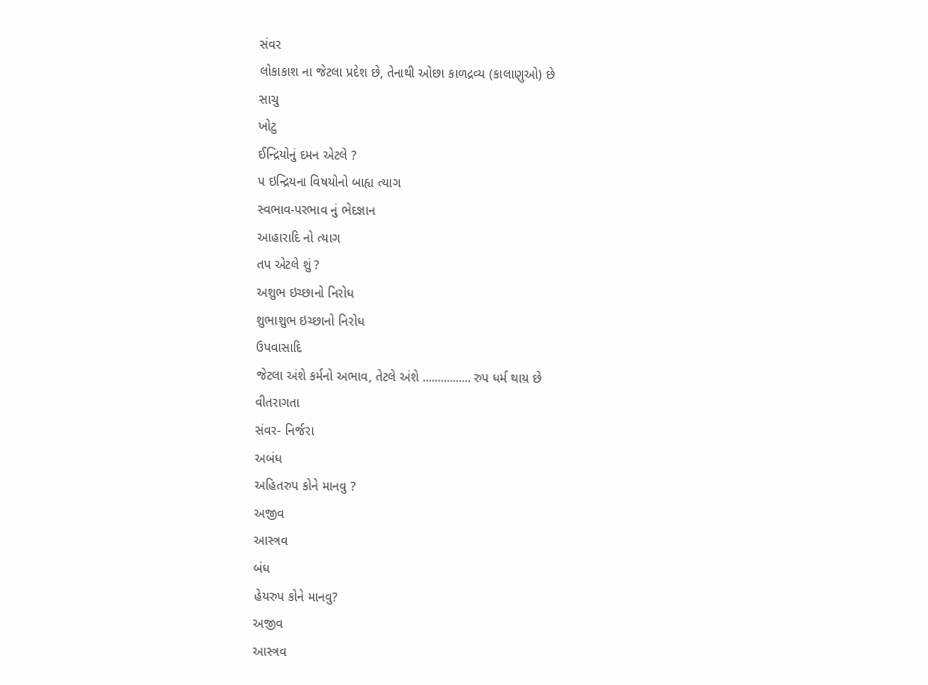સંવર
લોકાકાશ ના જેટલા પ્રદેશ છે, તેનાથી ઓછા કાળદ્રવ્ય (કાલાણુઓ) છે
સાચુ
ખોટુ
ઈન્દ્રિયોનું દમન એટલે ?
પ ઇન્દ્રિયના વિષયોનો બાહ્ય ત્યાગ
સ્વભાવ-પરભાવ નું ભેદજ્ઞાન
આહારાદિ નો ત્યાગ
તપ એટલે શું ?
અશુભ ઇચ્છાનો નિરોધ
શુભાશુભ ઇચ્છાનો નિરોધ
ઉપવાસાદિ
જેટલા અંશે કર્મનો અભાવ, તેટલે અંશે ................ રુપ ધર્મ થાય઼ છે
વીતરાગતા
સંવર- નિર્જરા
અબંધ
અહિતરુપ કોને માનવુ ?
અજીવ
આસ્ત્રવ
બંધ
હેયરુપ કોને માનવુ?
અજીવ
આસ્ત્રવ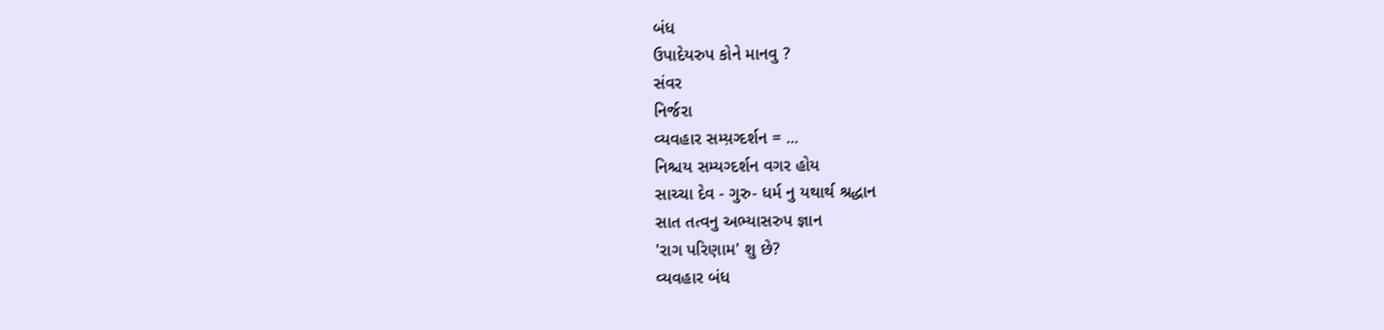બંધ
ઉપાદેયરુપ કોને માનવુ ?
સંવર
નિર્જરા
વ્યવહાર સમ્ય઼ગ્દર્શન = ...
નિશ્ચય સમ્યગ્દર્શન વગર હોય
સાચ્ચા દેવ - ગુરુ- ધર્મ નુ યથાર્થ શ્રદ્ધાન
સાત તત્વનુ અભ્યાસરુપ જ્ઞાન
'રાગ પરિણામ' શુ છે?
વ્યવહાર બંધ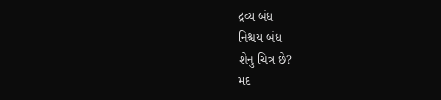દ્રવ્ય બંધ
નિશ્ચય બંધ
શેનુ ચિત્ર છે?
મદ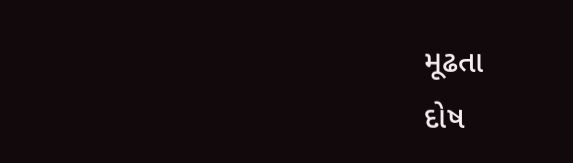મૂઢતા
દોષ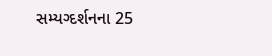સમ્યગ્દર્શનના 25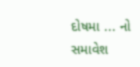દોષમા ... નો સમાવેશ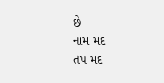છે
નામ મદ
તપ મદ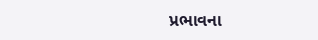પ્રભાવના